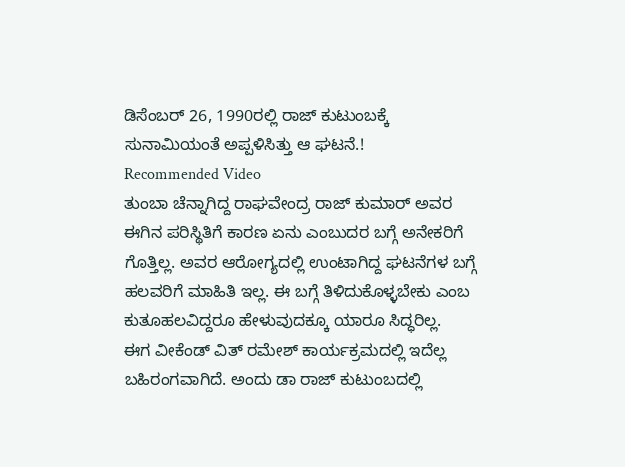ಡಿಸೆಂಬರ್ 26, 1990ರಲ್ಲಿ ರಾಜ್ ಕುಟುಂಬಕ್ಕೆ ಸುನಾಮಿಯಂತೆ ಅಪ್ಪಳಿಸಿತ್ತು ಆ ಘಟನೆ.!
Recommended Video
ತುಂಬಾ ಚೆನ್ನಾಗಿದ್ದ ರಾಘವೇಂದ್ರ ರಾಜ್ ಕುಮಾರ್ ಅವರ ಈಗಿನ ಪರಿಸ್ಥಿತಿಗೆ ಕಾರಣ ಏನು ಎಂಬುದರ ಬಗ್ಗೆ ಅನೇಕರಿಗೆ ಗೊತ್ತಿಲ್ಲ. ಅವರ ಆರೋಗ್ಯದಲ್ಲಿ ಉಂಟಾಗಿದ್ದ ಘಟನೆಗಳ ಬಗ್ಗೆ ಹಲವರಿಗೆ ಮಾಹಿತಿ ಇಲ್ಲ. ಈ ಬಗ್ಗೆ ತಿಳಿದುಕೊಳ್ಳಬೇಕು ಎಂಬ ಕುತೂಹಲವಿದ್ದರೂ ಹೇಳುವುದಕ್ಕೂ ಯಾರೂ ಸಿದ್ಧರಿಲ್ಲ.
ಈಗ ವೀಕೆಂಡ್ ವಿತ್ ರಮೇಶ್ ಕಾರ್ಯಕ್ರಮದಲ್ಲಿ ಇದೆಲ್ಲ ಬಹಿರಂಗವಾಗಿದೆ. ಅಂದು ಡಾ ರಾಜ್ ಕುಟುಂಬದಲ್ಲಿ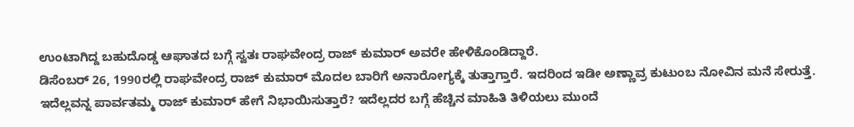ಉಂಟಾಗಿದ್ದ ಬಹುದೊಡ್ಡ ಆಘಾತದ ಬಗ್ಗೆ ಸ್ವತಃ ರಾಘವೇಂದ್ರ ರಾಜ್ ಕುಮಾರ್ ಅವರೇ ಹೇಳಿಕೊಂಡಿದ್ದಾರೆ.
ಡಿಸೆಂಬರ್ 26, 1990ರಲ್ಲಿ ರಾಘವೇಂದ್ರ ರಾಜ್ ಕುಮಾರ್ ಮೊದಲ ಬಾರಿಗೆ ಅನಾರೋಗ್ಯಕ್ಕೆ ತುತ್ತಾಗ್ತಾರೆ. ಇದರಿಂದ ಇಡೀ ಅಣ್ಣಾವ್ರ ಕುಟುಂಬ ನೋವಿನ ಮನೆ ಸೇರುತ್ತೆ. ಇದೆಲ್ಲವನ್ನ ಪಾರ್ವತಮ್ಮ ರಾಜ್ ಕುಮಾರ್ ಹೇಗೆ ನಿಭಾಯಿಸುತ್ತಾರೆ? ಇದೆಲ್ಲದರ ಬಗ್ಗೆ ಹೆಚ್ಚಿನ ಮಾಹಿತಿ ತಿಳಿಯಲು ಮುಂದೆ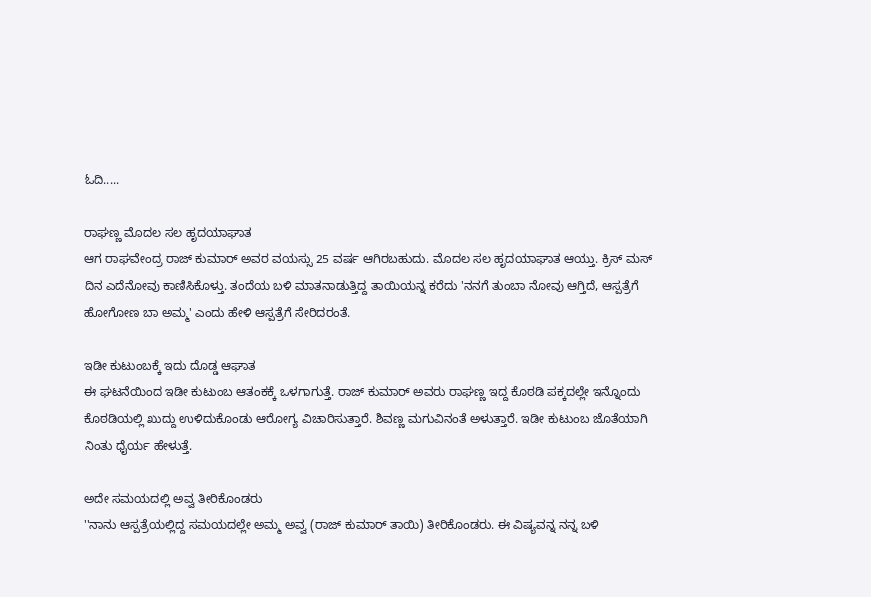ಓದಿ.....

ರಾಘಣ್ಣ ಮೊದಲ ಸಲ ಹೃದಯಾಘಾತ
ಆಗ ರಾಘವೇಂದ್ರ ರಾಜ್ ಕುಮಾರ್ ಅವರ ವಯಸ್ಸು 25 ವರ್ಷ ಆಗಿರಬಹುದು. ಮೊದಲ ಸಲ ಹೃದಯಾಘಾತ ಆಯ್ತು. ಕ್ರಿಸ್ ಮಸ್ ದಿನ ಎದೆನೋವು ಕಾಣಿಸಿಕೊಳ್ತು. ತಂದೆಯ ಬಳಿ ಮಾತನಾಡುತ್ತಿದ್ದ ತಾಯಿಯನ್ನ ಕರೆದು 'ನನಗೆ ತುಂಬಾ ನೋವು ಆಗ್ತಿದೆ, ಆಸ್ಪತ್ರೆಗೆ ಹೋಗೋಣ ಬಾ ಅಮ್ಮ' ಎಂದು ಹೇಳಿ ಆಸ್ಪತ್ರೆಗೆ ಸೇರಿದರಂತೆ.

ಇಡೀ ಕುಟುಂಬಕ್ಕೆ ಇದು ದೊಡ್ಡ ಆಘಾತ
ಈ ಘಟನೆಯಿಂದ ಇಡೀ ಕುಟುಂಬ ಆತಂಕಕ್ಕೆ ಒಳಗಾಗುತ್ತೆ. ರಾಜ್ ಕುಮಾರ್ ಅವರು ರಾಘಣ್ಣ ಇದ್ದ ಕೊಠಡಿ ಪಕ್ಕದಲ್ಲೇ ಇನ್ನೊಂದು ಕೊಠಡಿಯಲ್ಲಿ ಖುದ್ದು ಉಳಿದುಕೊಂಡು ಆರೋಗ್ಯ ವಿಚಾರಿಸುತ್ತಾರೆ. ಶಿವಣ್ಣ ಮಗುವಿನಂತೆ ಅಳುತ್ತಾರೆ. ಇಡೀ ಕುಟುಂಬ ಜೊತೆಯಾಗಿ ನಿಂತು ಧೈರ್ಯ ಹೇಳುತ್ತೆ.

ಅದೇ ಸಮಯದಲ್ಲಿ ಅವ್ವ ತೀರಿಕೊಂಡರು
''ನಾನು ಆಸ್ಪತ್ರೆಯಲ್ಲಿದ್ದ ಸಮಯದಲ್ಲೇ ಅಮ್ಮ ಅವ್ವ (ರಾಜ್ ಕುಮಾರ್ ತಾಯಿ) ತೀರಿಕೊಂಡರು. ಈ ವಿಷ್ಯವನ್ನ ನನ್ನ ಬಳಿ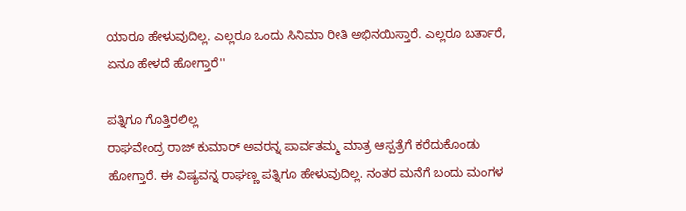ಯಾರೂ ಹೇಳುವುದಿಲ್ಲ. ಎಲ್ಲರೂ ಒಂದು ಸಿನಿಮಾ ರೀತಿ ಅಭಿನಯಿಸ್ತಾರೆ. ಎಲ್ಲರೂ ಬರ್ತಾರೆ, ಏನೂ ಹೇಳದೆ ಹೋಗ್ತಾರೆ''

ಪತ್ನಿಗೂ ಗೊತ್ತಿರಲಿಲ್ಲ
ರಾಘವೇಂದ್ರ ರಾಜ್ ಕುಮಾರ್ ಅವರನ್ನ ಪಾರ್ವತಮ್ಮ ಮಾತ್ರ ಆಸ್ಪತ್ರೆಗೆ ಕರೆದುಕೊಂಡು ಹೋಗ್ತಾರೆ. ಈ ವಿಷ್ಯವನ್ನ ರಾಘಣ್ಣ ಪತ್ನಿಗೂ ಹೇಳುವುದಿಲ್ಲ. ನಂತರ ಮನೆಗೆ ಬಂದು ಮಂಗಳ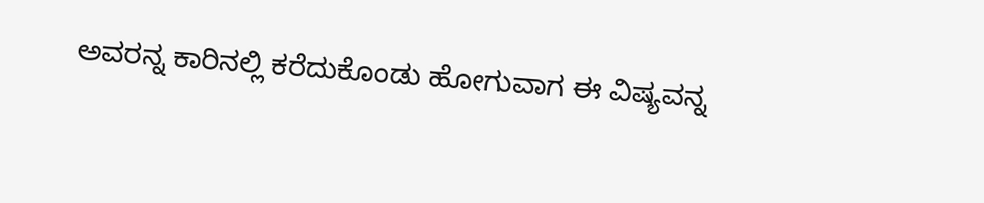ಅವರನ್ನ ಕಾರಿನಲ್ಲಿ ಕರೆದುಕೊಂಡು ಹೋಗುವಾಗ ಈ ವಿಷ್ಯವನ್ನ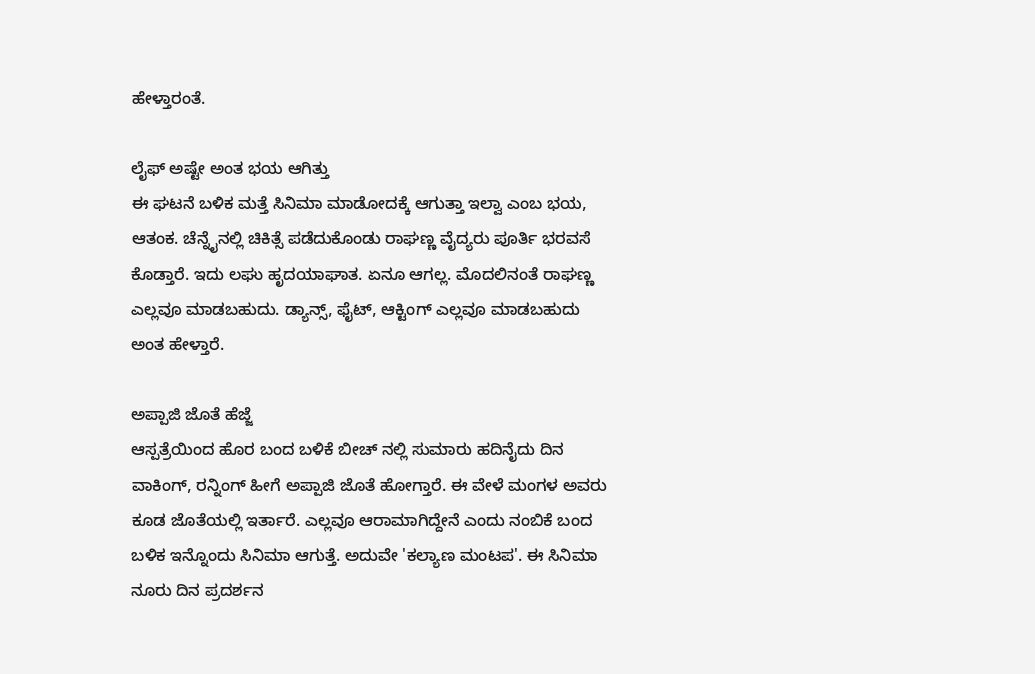ಹೇಳ್ತಾರಂತೆ.

ಲೈಫ್ ಅಷ್ಟೇ ಅಂತ ಭಯ ಆಗಿತ್ತು
ಈ ಘಟನೆ ಬಳಿಕ ಮತ್ತೆ ಸಿನಿಮಾ ಮಾಡೋದಕ್ಕೆ ಆಗುತ್ತಾ ಇಲ್ವಾ ಎಂಬ ಭಯ, ಆತಂಕ. ಚೆನ್ನೈನಲ್ಲಿ ಚಿಕಿತ್ಸೆ ಪಡೆದುಕೊಂಡು ರಾಘಣ್ಣ ವೈದ್ಯರು ಪೂರ್ತಿ ಭರವಸೆ ಕೊಡ್ತಾರೆ. ಇದು ಲಘು ಹೃದಯಾಘಾತ. ಏನೂ ಆಗಲ್ಲ. ಮೊದಲಿನಂತೆ ರಾಘಣ್ಣ ಎಲ್ಲವೂ ಮಾಡಬಹುದು. ಡ್ಯಾನ್ಸ್, ಫೈಟ್, ಆಕ್ಟಿಂಗ್ ಎಲ್ಲವೂ ಮಾಡಬಹುದು ಅಂತ ಹೇಳ್ತಾರೆ.

ಅಪ್ಪಾಜಿ ಜೊತೆ ಹೆಜ್ಜೆ
ಆಸ್ಪತ್ರೆಯಿಂದ ಹೊರ ಬಂದ ಬಳಿಕೆ ಬೀಚ್ ನಲ್ಲಿ ಸುಮಾರು ಹದಿನೈದು ದಿನ ವಾಕಿಂಗ್, ರನ್ನಿಂಗ್ ಹೀಗೆ ಅಪ್ಪಾಜಿ ಜೊತೆ ಹೋಗ್ತಾರೆ. ಈ ವೇಳೆ ಮಂಗಳ ಅವರು ಕೂಡ ಜೊತೆಯಲ್ಲಿ ಇರ್ತಾರೆ. ಎಲ್ಲವೂ ಆರಾಮಾಗಿದ್ದೇನೆ ಎಂದು ನಂಬಿಕೆ ಬಂದ ಬಳಿಕ ಇನ್ನೊಂದು ಸಿನಿಮಾ ಆಗುತ್ತೆ. ಅದುವೇ 'ಕಲ್ಯಾಣ ಮಂಟಪ'. ಈ ಸಿನಿಮಾ ನೂರು ದಿನ ಪ್ರದರ್ಶನ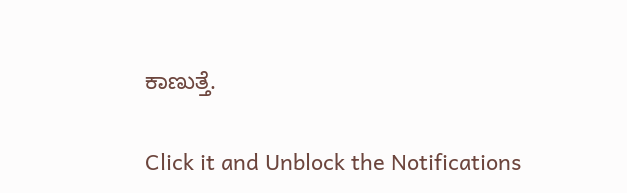ಕಾಣುತ್ತೆ.


Click it and Unblock the Notifications